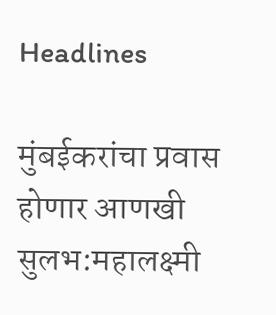Headlines

मुंबईकरांचा प्रवास होणार आणखी सुलभ:महालक्ष्मी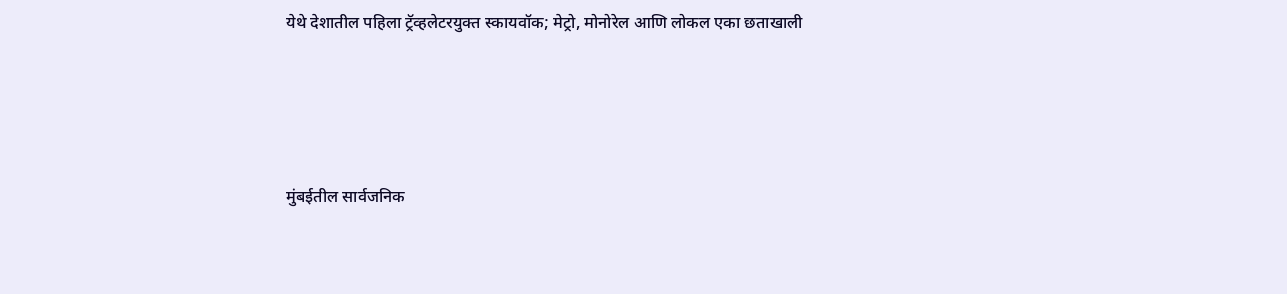येथे देशातील पहिला ट्रॅव्हलेटरयुक्त स्कायवॉक; मेट्रो, मोनोरेल आणि लोकल एका छताखाली




मुंबईतील सार्वजनिक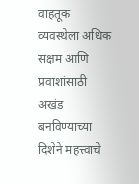वाहतूक व्यवस्थेला अधिक सक्षम आणि प्रवाशांसाठी अखंड बनविण्याच्या दिशेने महत्त्वाचे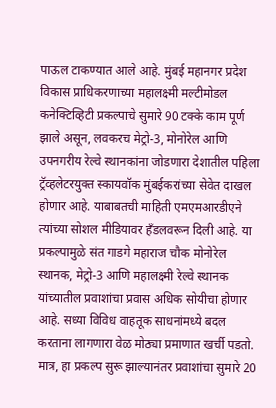पाऊल टाकण्यात आले आहे. मुंबई महानगर प्रदेश विकास प्राधिकरणाच्या महालक्ष्मी मल्टीमोडल कनेक्टिव्हिटी प्रकल्पाचे सुमारे 90 टक्के काम पूर्ण झाले असून, लवकरच मेट्रो-3, मोनोरेल आणि उपनगरीय रेल्वे स्थानकांना जोडणारा देशातील पहिला ट्रॅव्हलेटरयुक्त स्कायवॉक मुंबईकरांच्या सेवेत दाखल होणार आहे. याबाबतची माहिती एमएमआरडीएने त्यांच्या सोशल मीडियावर हँडलवरून दिली आहे. या प्रकल्पामुळे संत गाडगे महाराज चौक मोनोरेल स्थानक, मेट्रो-3 आणि महालक्ष्मी रेल्वे स्थानक यांच्यातील प्रवाशांचा प्रवास अधिक सोयीचा होणार आहे. सध्या विविध वाहतूक साधनांमध्ये बदल करताना लागणारा वेळ मोठ्या प्रमाणात खर्ची पडतो. मात्र, हा प्रकल्प सुरू झाल्यानंतर प्रवाशांचा सुमारे 20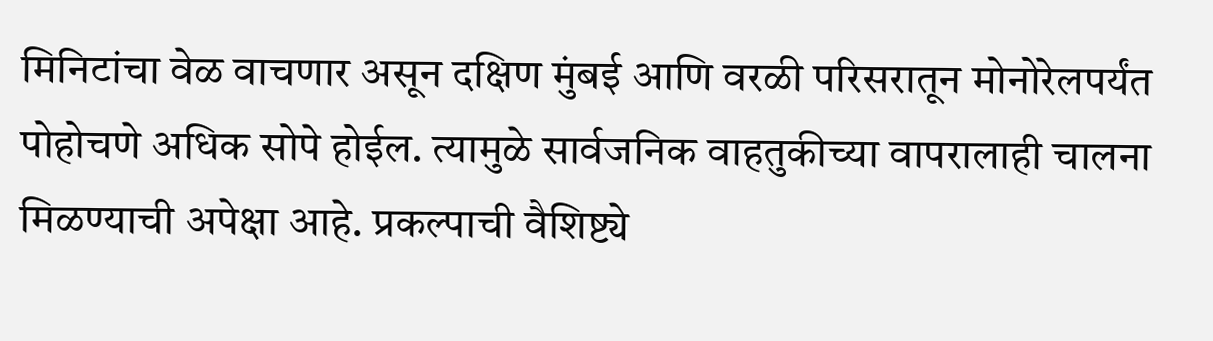मिनिटांचा वेळ वाचणार असून दक्षिण मुंबई आणि वरळी परिसरातून मोनोरेलपर्यंत पोहोचणे अधिक सोपे होईल. त्यामुळे सार्वजनिक वाहतुकीच्या वापरालाही चालना मिळण्याची अपेक्षा आहे. प्रकल्पाची वैशिष्ट्ये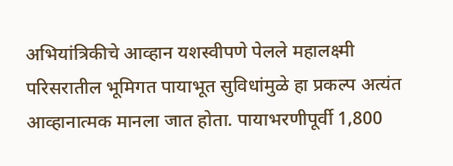अभियांत्रिकीचे आव्हान यशस्वीपणे पेलले महालक्ष्मी परिसरातील भूमिगत पायाभूत सुविधांमुळे हा प्रकल्प अत्यंत आव्हानात्मक मानला जात होता. पायाभरणीपूर्वी 1,800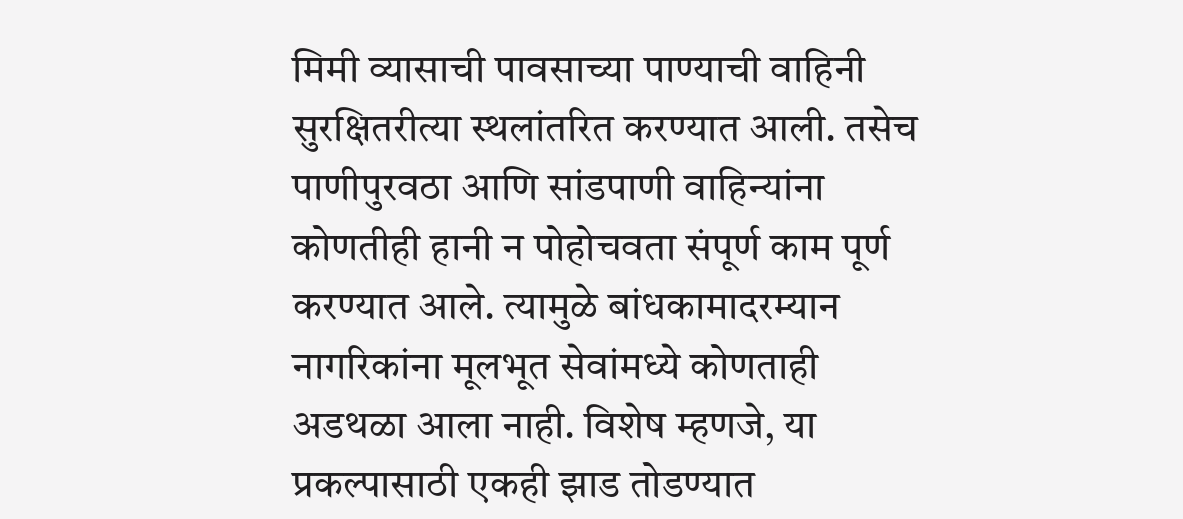मिमी व्यासाची पावसाच्या पाण्याची वाहिनी सुरक्षितरीत्या स्थलांतरित करण्यात आली. तसेच पाणीपुरवठा आणि सांडपाणी वाहिन्यांना कोणतीही हानी न पोहोचवता संपूर्ण काम पूर्ण करण्यात आले. त्यामुळे बांधकामादरम्यान नागरिकांना मूलभूत सेवांमध्ये कोणताही अडथळा आला नाही. विशेष म्हणजे, या प्रकल्पासाठी एकही झाड तोडण्यात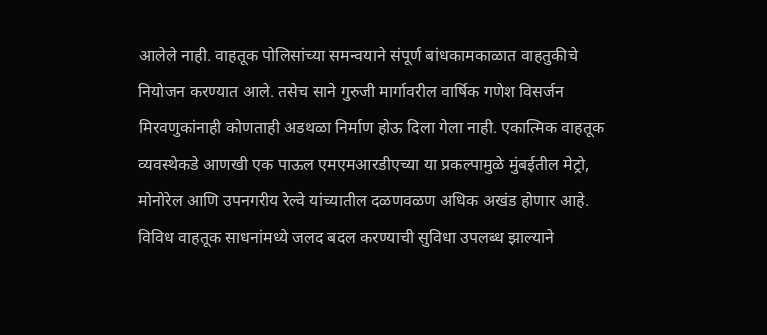आलेले नाही. वाहतूक पोलिसांच्या समन्वयाने संपूर्ण बांधकामकाळात वाहतुकीचे नियोजन करण्यात आले. तसेच साने गुरुजी मार्गावरील वार्षिक गणेश विसर्जन मिरवणुकांनाही कोणताही अडथळा निर्माण होऊ दिला गेला नाही. एकात्मिक वाहतूक व्यवस्थेकडे आणखी एक पाऊल एमएमआरडीएच्या या प्रकल्पामुळे मुंबईतील मेट्रो, मोनोरेल आणि उपनगरीय रेल्वे यांच्यातील दळणवळण अधिक अखंड होणार आहे. विविध वाहतूक साधनांमध्ये जलद बदल करण्याची सुविधा उपलब्ध झाल्याने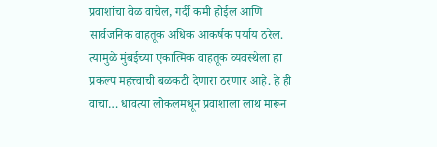प्रवाशांचा वेळ वाचेल, गर्दी कमी होईल आणि सार्वजनिक वाहतूक अधिक आकर्षक पर्याय ठरेल. त्यामुळे मुंबईच्या एकात्मिक वाहतूक व्यवस्थेला हा प्रकल्प महत्त्वाची बळकटी देणारा ठरणार आहे. हे ही वाचा… धावत्या लोकलमधून प्रवाशाला लाथ मारून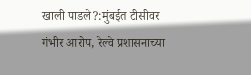खाली पाडले?:मुंबईत टीसीवर गंभीर आरोप, रेल्वे प्रशासनाच्या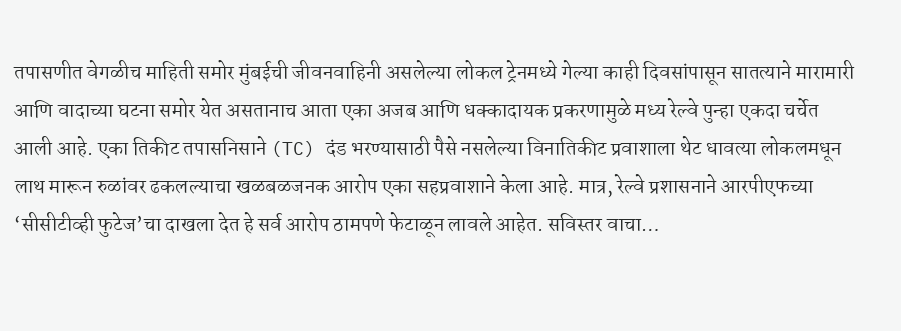तपासणीत वेगळीच माहिती समोर मुंबईची जीवनवाहिनी असलेल्या लोकल ट्रेनमध्ये गेल्या काही दिवसांपासून सातत्याने मारामारी आणि वादाच्या घटना समोर येत असतानाच आता एका अजब आणि धक्कादायक प्रकरणामुळे मध्य रेल्वे पुन्हा एकदा चर्चेत आली आहे. एका तिकीट तपासनिसाने (TC) दंड भरण्यासाठी पैसे नसलेल्या विनातिकीट प्रवाशाला थेट धावत्या लोकलमधून लाथ मारून रुळांवर ढकलल्याचा खळबळजनक आरोप एका सहप्रवाशाने केला आहे. मात्र, रेल्वे प्रशासनाने आरपीएफच्या ‘सीसीटीव्ही फुटेज’चा दाखला देत हे सर्व आरोप ठामपणे फेटाळून लावले आहेत. सविस्तर वाचा…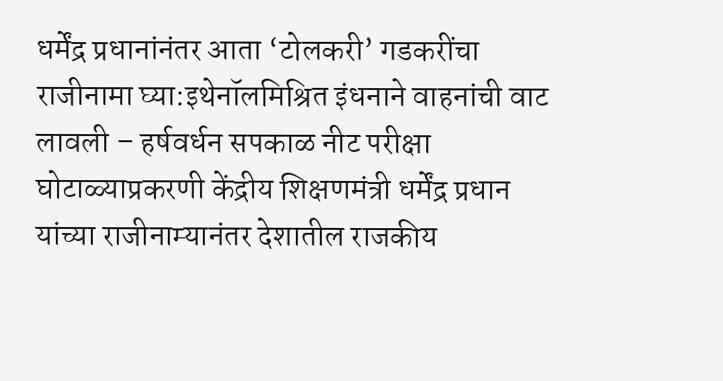धर्मेंद्र प्रधानांनंतर आता ‘टोलकरी’ गडकरींचा राजीनामा घ्या:इथेनॉलमिश्रित इंधनाने वाहनांची वाट लावली – हर्षवर्धन सपकाळ नीट परीक्षा घोटाळ्याप्रकरणी केंद्रीय शिक्षणमंत्री धर्मेंद्र प्रधान यांच्या राजीनाम्यानंतर देशातील राजकीय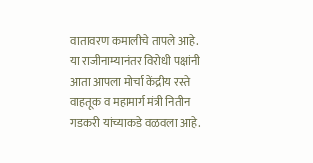वातावरण कमालीचे तापले आहे. या राजीनाम्यानंतर विरोधी पक्षांनी आता आपला मोर्चा केंद्रीय रस्ते वाहतूक व महामार्ग मंत्री नितीन गडकरी यांच्याकडे वळवला आहे.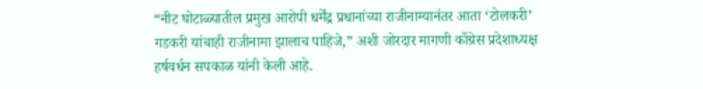“नीट घोटाळ्यातील प्रमुख आरोपी धर्मेंद्र प्रधानांच्या राजीनाम्यानंतर आता ‘टोलकरी’ गडकरी यांचाही राजीनामा झालाच पाहिजे,” अशी जोरदार मागणी काँग्रेस प्रदेशाध्यक्ष हर्षवर्धन सपकाळ यांनी केली आहे.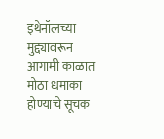इथेनॉलच्या मुद्द्यावरून आगामी काळात मोठा धमाका होण्याचे सूचक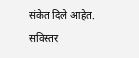संकेत दिले आहेत. सविस्तर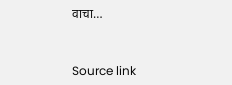वाचा…



Source link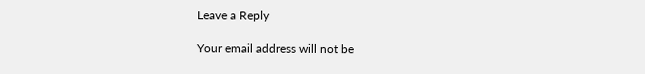Leave a Reply

Your email address will not be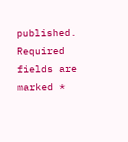published. Required fields are marked *